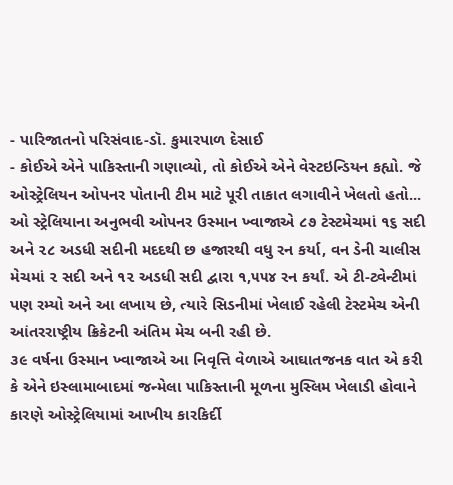- પારિજાતનો પરિસંવાદ-ડૉ. કુમારપાળ દેસાઈ
- કોઈએ એને પાકિસ્તાની ગણાવ્યો, તો કોઈએ એને વેસ્ટઇન્ડિયન કહ્યો. જે ઓસ્ટ્રેલિયન ઓપનર પોતાની ટીમ માટે પૂરી તાકાત લગાવીને ખેલતો હતો...
ઓ સ્ટ્રેલિયાના અનુભવી ઓપનર ઉસ્માન ખ્વાજાએ ૮૭ ટેસ્ટમેચમાં ૧૬ સદી અને ૨૮ અડધી સદીની મદદથી છ હજારથી વધુ રન કર્યા, વન ડેની ચાલીસ મેચમાં ૨ સદી અને ૧૨ અડધી સદી દ્વારા ૧,૫૫૪ રન કર્યાં. એ ટી-ટ્વેન્ટીમાં પણ રમ્યો અને આ લખાય છે, ત્યારે સિડનીમાં ખેલાઈ રહેલી ટેસ્ટમેચ એની આંતરરાષ્ટ્રીય ક્રિકેટની અંતિમ મેચ બની રહી છે.
૩૯ વર્ષના ઉસ્માન ખ્વાજાએ આ નિવૃત્તિ વેળાએ આઘાતજનક વાત એ કરી કે એને ઇસ્લામાબાદમાં જન્મેલા પાકિસ્તાની મૂળના મુસ્લિમ ખેલાડી હોવાને કારણે ઓસ્ટ્રેલિયામાં આખીય કારકિર્દી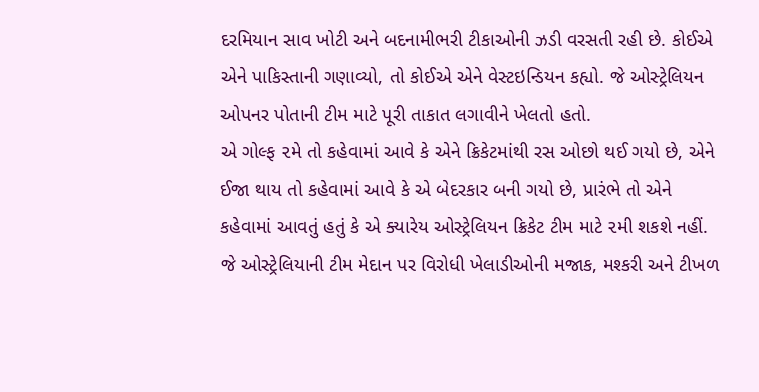દરમિયાન સાવ ખોટી અને બદનામીભરી ટીકાઓની ઝડી વરસતી રહી છે. કોઈએ એને પાકિસ્તાની ગણાવ્યો, તો કોઈએ એને વેસ્ટઇન્ડિયન કહ્યો. જે ઓસ્ટ્રેલિયન ઓપનર પોતાની ટીમ માટે પૂરી તાકાત લગાવીને ખેલતો હતો.
એ ગોલ્ફ ૨મે તો કહેવામાં આવે કે એને ક્રિકેટમાંથી રસ ઓછો થઈ ગયો છે, એને ઈજા થાય તો કહેવામાં આવે કે એ બેદરકાર બની ગયો છે, પ્રારંભે તો એને કહેવામાં આવતું હતું કે એ ક્યારેય ઓસ્ટ્રેલિયન ક્રિકેટ ટીમ માટે ૨મી શકશે નહીં. જે ઓસ્ટ્રેલિયાની ટીમ મેદાન પર વિરોધી ખેલાડીઓની મજાક, મશ્કરી અને ટીખળ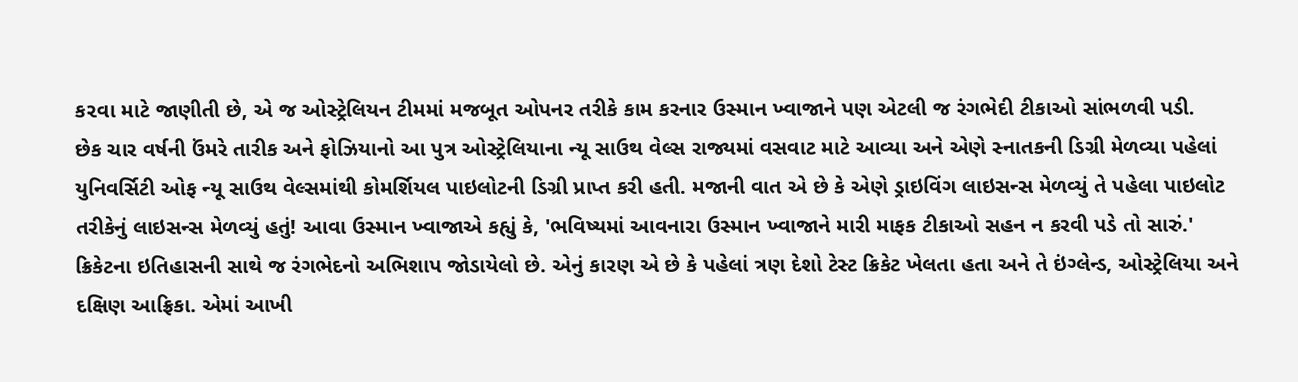ક૨વા માટે જાણીતી છે, એ જ ઓસ્ટ્રેલિયન ટીમમાં મજબૂત ઓપનર તરીકે કામ કરનાર ઉસ્માન ખ્વાજાને પણ એટલી જ રંગભેદી ટીકાઓ સાંભળવી પડી.
છેક ચાર વર્ષની ઉંમરે તારીક અને ફોઝિયાનો આ પુત્ર ઓસ્ટ્રેલિયાના ન્યૂ સાઉથ વેલ્સ રાજ્યમાં વસવાટ માટે આવ્યા અને એણે સ્નાતકની ડિગ્રી મેળવ્યા પહેલાં યુનિવર્સિટી ઓફ ન્યૂ સાઉથ વેલ્સમાંથી કોમર્શિયલ પાઇલોટની ડિગ્રી પ્રાપ્ત કરી હતી. મજાની વાત એ છે કે એણે ડ્રાઇવિંગ લાઇસન્સ મેળવ્યું તે પહેલા પાઇલોટ તરીકેનું લાઇસન્સ મેળવ્યું હતું! આવા ઉસ્માન ખ્વાજાએ કહ્યું કે, 'ભવિષ્યમાં આવનારા ઉસ્માન ખ્વાજાને મારી માફક ટીકાઓ સહન ન કરવી પડે તો સારું.'
ક્રિકેટના ઇતિહાસની સાથે જ રંગભેદનો અભિશાપ જોડાયેલો છે. એનું કારણ એ છે કે પહેલાં ત્રણ દેશો ટેસ્ટ ક્રિકેટ ખેલતા હતા અને તે ઇંગ્લેન્ડ, ઓસ્ટ્રેલિયા અને દક્ષિણ આફ્રિકા. એમાં આખી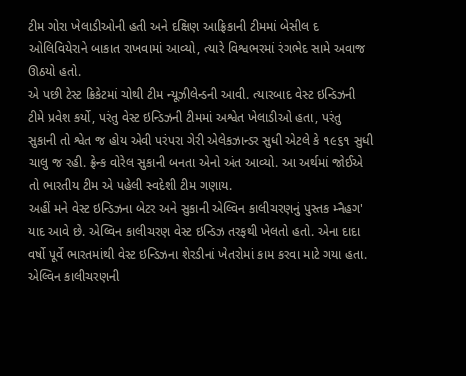ટીમ ગોરા ખેલાડીઓની હતી અને દક્ષિણ આફ્રિકાની ટીમમાં બેસીલ દ ઓલિવિયેરાને બાકાત રાખવામાં આવ્યો, ત્યારે વિશ્વભરમાં રંગભેદ સામે અવાજ ઊઠયો હતો.
એ પછી ટેસ્ટ ક્રિકેટમાં ચોથી ટીમ ન્યૂઝીલેન્ડની આવી. ત્યારબાદ વેસ્ટ ઇન્ડિઝની ટીમે પ્રવેશ કર્યો, પરંતુ વેસ્ટ ઇન્ડિઝની ટીમમાં અશ્વેત ખેલાડીઓ હતા, પરંતુ સુકાની તો શ્વેત જ હોય એવી પરંપરા ગેરી એલેકઝાન્ડર સુધી એટલે કે ૧૯૬૧ સુધી ચાલુ જ રહી. ફ્રેન્ક વોરેલ સુકાની બનતા એનો અંત આવ્યો. આ અર્થમાં જોઈએ તો ભારતીય ટીમ એ પહેલી સ્વદેશી ટીમ ગણાય.
અહીં મને વેસ્ટ ઇન્ડિઝના બેટર અને સુકાની એલ્વિન કાલીચરણનું પુસ્તક મ્નૈહગ' યાદ આવે છે. એલ્વિન કાલીચરણ વેસ્ટ ઇન્ડિઝ તરફથી ખેલતો હતો. એના દાદા વર્ષો પૂર્વે ભારતમાંથી વેસ્ટ ઇન્ડિઝના શેરડીનાં ખેતરોમાં કામ કરવા માટે ગયા હતા. એલ્વિન કાલીચરણની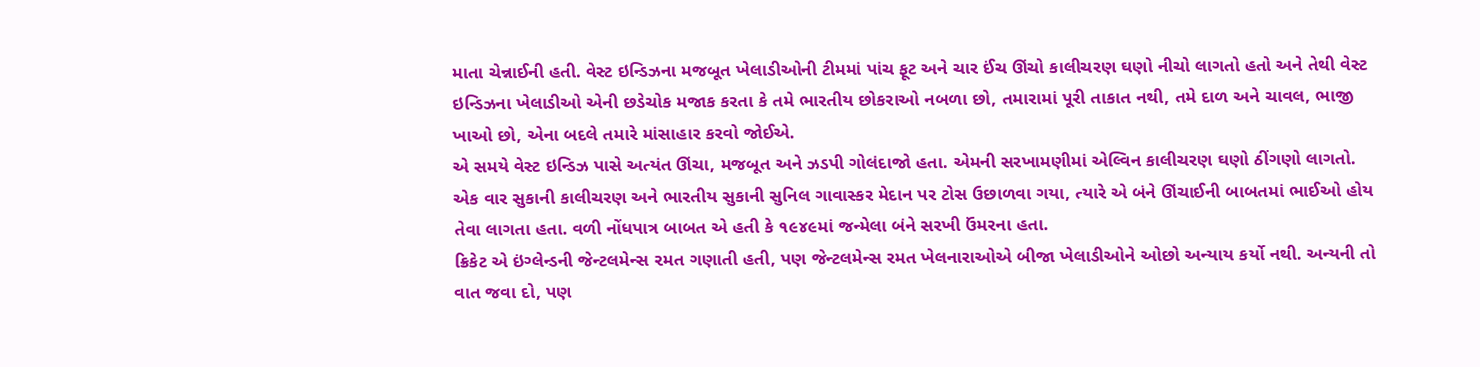માતા ચેન્નાઈની હતી. વેસ્ટ ઇન્ડિઝના મજબૂત ખેલાડીઓની ટીમમાં પાંચ ફૂટ અને ચાર ઈંચ ઊંચો કાલીચરણ ઘણો નીચો લાગતો હતો અને તેથી વેસ્ટ ઇન્ડિઝના ખેલાડીઓ એની છડેચોક મજાક કરતા કે તમે ભારતીય છોકરાઓ નબળા છો, તમારામાં પૂરી તાકાત નથી, તમે દાળ અને ચાવલ, ભાજી ખાઓ છો, એના બદલે તમારે માંસાહાર કરવો જોઈએ.
એ સમયે વેસ્ટ ઇન્ડિઝ પાસે અત્યંત ઊંચા, મજબૂત અને ઝડપી ગોલંદાજો હતા. એમની સરખામણીમાં એલ્વિન કાલીચરણ ઘણો ઠીંગણો લાગતો. એક વાર સુકાની કાલીચરણ અને ભારતીય સુકાની સુનિલ ગાવાસ્કર મેદાન પર ટોસ ઉછાળવા ગયા, ત્યારે એ બંને ઊંચાઈની બાબતમાં ભાઈઓ હોય તેવા લાગતા હતા. વળી નોંધપાત્ર બાબત એ હતી કે ૧૯૪૯માં જન્મેલા બંને સરખી ઉંમરના હતા.
ક્રિકેટ એ ઇંગ્લેન્ડની જેન્ટલમેન્સ ૨મત ગણાતી હતી, પણ જેન્ટલમેન્સ રમત ખેલનારાઓએ બીજા ખેલાડીઓને ઓછો અન્યાય કર્યો નથી. અન્યની તો વાત જવા દો, પણ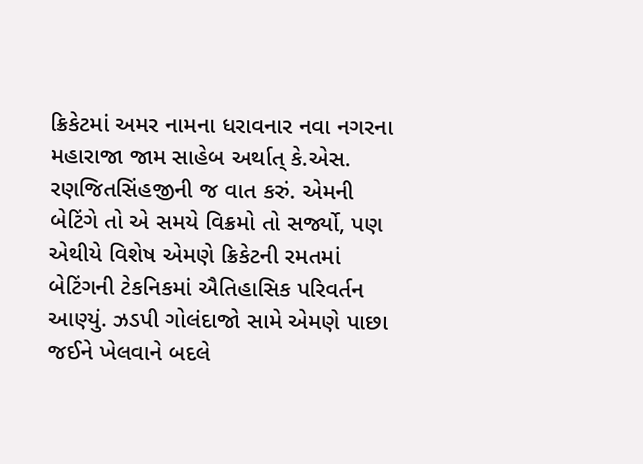ક્રિકેટમાં અમર નામના ધરાવનાર નવા નગરના મહારાજા જામ સાહેબ અર્થાત્ કે.એસ. રણજિતસિંહજીની જ વાત કરું. એમની બેટિંગે તો એ સમયે વિક્રમો તો સર્જ્યો, પણ એથીયે વિશેષ એમણે ક્રિકેટની રમતમાં બેટિંગની ટેકનિકમાં ઐતિહાસિક પરિવર્તન આણ્યું. ઝડપી ગોલંદાજો સામે એમણે પાછા જઈને ખેલવાને બદલે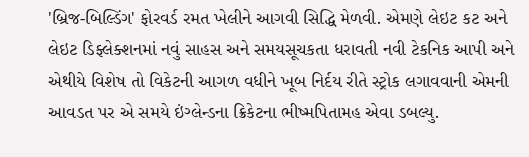'બ્રિજ-બિલ્ડિંગ' ફોરવર્ડ રમત ખેલીને આગવી સિદ્ધિ મેળવી. એમણે લેઇટ કટ અને લેઇટ ડિફ્લેક્શનમાં નવું સાહસ અને સમયસૂચકતા ધરાવતી નવી ટેકનિક આપી અને એથીયે વિશેષ તો વિકેટની આગળ વધીને ખૂબ નિર્દય રીતે સ્ટ્રોક લગાવવાની એમની આવડત પર એ સમયે ઇંગ્લેન્ડના ક્રિકેટના ભીષ્મપિતામહ એવા ડબલ્યુ.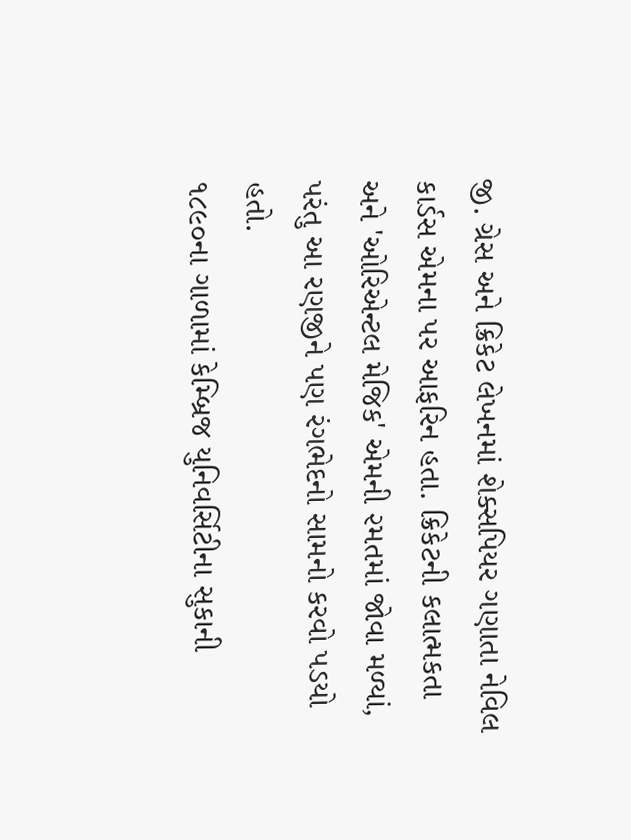જી. ગ્રેસ અને ક્રિકેટ લેખનમાં શેક્સપિયર ગણાતા નેવિલ કાર્ડસ એમના પર આફરિન હતા. ક્રિકેટની કલાત્મકતા અને 'ઓરિએન્ટલ મેજિક' એમની ૨મતમાં જોવા મળ્યાં, પરંતુ આ રણજીને પણ રંગભેદનો સામનો કરવો પડયો હતો.
૧૮૯૦ના ગાળામાં કેમ્બ્રિજ યુનિવર્સિટીના સુકાની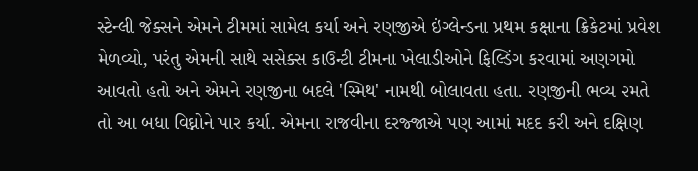સ્ટેન્લી જેક્સને એમને ટીમમાં સામેલ કર્યા અને રણજીએ ઇંગ્લેન્ડના પ્રથમ કક્ષાના ક્રિકેટમાં પ્રવેશ મેળવ્યો, પરંતુ એમની સાથે સસેક્સ કાઉન્ટી ટીમના ખેલાડીઓને ફિલ્ડિંગ કરવામાં અણગમો આવતો હતો અને એમને રણજીના બદલે 'સ્મિથ' નામથી બોલાવતા હતા. રણજીની ભવ્ય ૨મતે તો આ બધા વિઘ્નોને પાર કર્યા. એમના રાજવીના દરજ્જાએ પણ આમાં મદદ કરી અને દક્ષિણ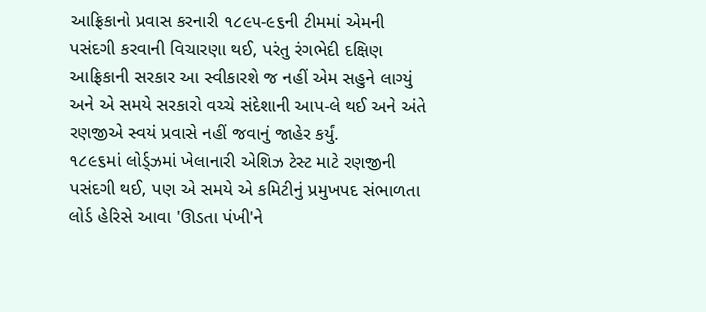આફ્રિકાનો પ્રવાસ કરનારી ૧૮૯૫-૯૬ની ટીમમાં એમની પસંદગી કરવાની વિચારણા થઈ, પરંતુ રંગભેદી દક્ષિણ આફ્રિકાની સરકાર આ સ્વીકારશે જ નહીં એમ સહુને લાગ્યું અને એ સમયે સરકારો વચ્ચે સંદેશાની આપ-લે થઈ અને અંતે રણજીએ સ્વયં પ્રવાસે નહીં જવાનું જાહેર કર્યું.
૧૮૯૬માં લોર્ડ્ઝમાં ખેલાનારી એશિઝ ટેસ્ટ માટે રણજીની પસંદગી થઈ, પણ એ સમયે એ કમિટીનું પ્રમુખપદ સંભાળતા લોર્ડ હેરિસે આવા 'ઊડતા પંખી'ને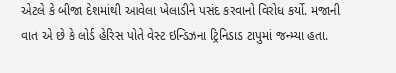એટલે કે બીજા દેશમાંથી આવેલા ખેલાડીને પસંદ કરવાનો વિરોધ કર્યો. મજાની વાત એ છે કે લોર્ડ હેરિસ પોતે વેસ્ટ ઇન્ડિઝના ટ્રિનિડાડ ટાપુમાં જન્મ્યા હતા.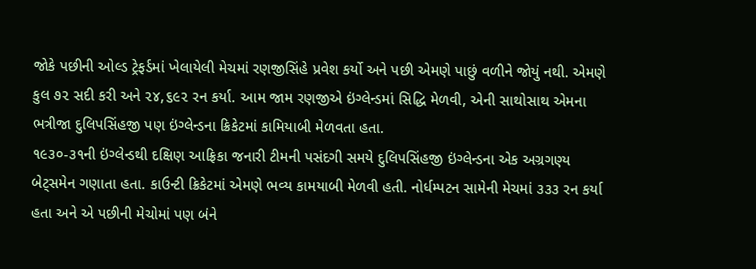જોકે પછીની ઓલ્ડ ટ્રેફર્ડમાં ખેલાયેલી મેચમાં રણજીસિંહે પ્રવેશ કર્યો અને પછી એમણે પાછું વળીને જોયું નથી. એમણે કુલ ૭૨ સદી કરી અને ૨૪,૬૯૨ રન કર્યા. આમ જામ રણજીએ ઇંગ્લેન્ડમાં સિદ્ધિ મેળવી, એની સાથોસાથ એમના ભત્રીજા દુલિપસિંહજી પણ ઇંગ્લેન્ડના ક્રિકેટમાં કામિયાબી મેળવતા હતા.
૧૯૩૦-૩૧ની ઇંગ્લેન્ડથી દક્ષિણ આફ્રિકા જનારી ટીમની પસંદગી સમયે દુલિપસિંહજી ઇંગ્લેન્ડના એક અગ્રગણ્ય બેટ્સમેન ગણાતા હતા. કાઉન્ટી ક્રિકેટમાં એમણે ભવ્ય કામયાબી મેળવી હતી. નોર્ધમ્પટન સામેની મેચમાં ૩૩૩ રન કર્યા હતા અને એ પછીની મેચોમાં પણ બંને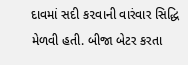દાવમાં સદી ક૨વાની વારંવાર સિદ્ધિ મેળવી હતી. બીજા બેટર કરતા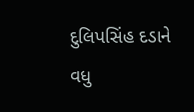દુલિપસિંહ દડાને વધુ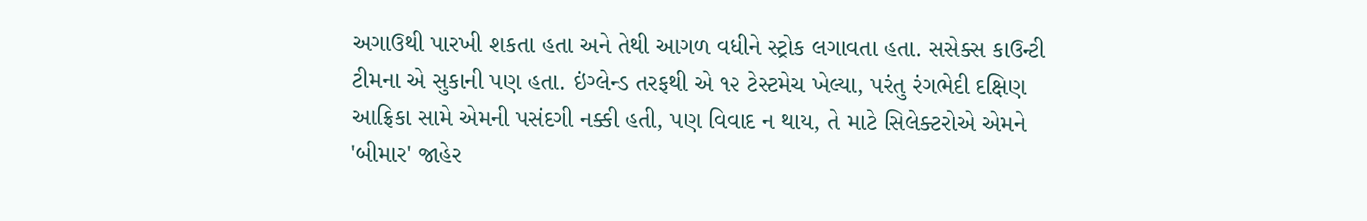અગાઉથી પારખી શકતા હતા અને તેથી આગળ વધીને સ્ટ્રોક લગાવતા હતા. સસેક્સ કાઉન્ટી ટીમના એ સુકાની પણ હતા. ઇંગ્લેન્ડ તરફથી એ ૧૨ ટેસ્ટમેચ ખેલ્યા, પરંતુ રંગભેદી દક્ષિણ આફ્રિકા સામે એમની પસંદગી નક્કી હતી, પણ વિવાદ ન થાય, તે માટે સિલેક્ટરોએ એમને 'બીમાર' જાહેર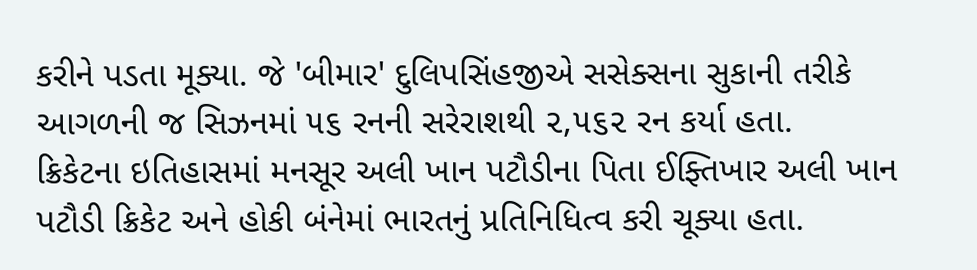કરીને પડતા મૂક્યા. જે 'બીમાર' દુલિપસિંહજીએ સસેક્સના સુકાની તરીકે આગળની જ સિઝનમાં ૫૬ રનની સરેરાશથી ૨,૫૬૨ રન કર્યા હતા.
ક્રિકેટના ઇતિહાસમાં મનસૂર અલી ખાન પટૌડીના પિતા ઈફ્તિખાર અલી ખાન પટૌડી ક્રિકેટ અને હોકી બંનેમાં ભારતનું પ્રતિનિધિત્વ કરી ચૂક્યા હતા.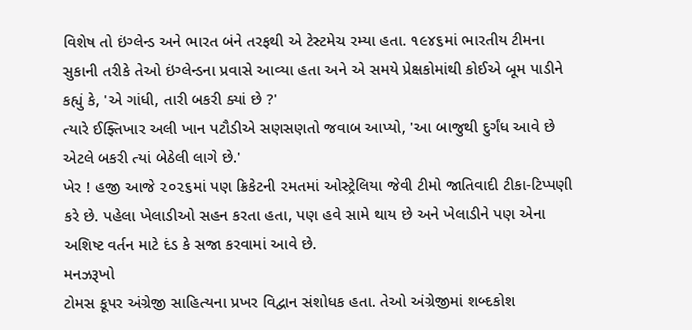વિશેષ તો ઇંગ્લેન્ડ અને ભારત બંને તરફથી એ ટેસ્ટમેચ રમ્યા હતા. ૧૯૪૬માં ભારતીય ટીમના સુકાની તરીકે તેઓ ઇંગ્લેન્ડના પ્રવાસે આવ્યા હતા અને એ સમયે પ્રેક્ષકોમાંથી કોઈએ બૂમ પાડીને કહ્યું કે, 'એ ગાંધી, તારી બકરી ક્યાં છે ?'
ત્યારે ઈફ્તિખાર અલી ખાન પટૌડીએ સણસણતો જવાબ આપ્યો, 'આ બાજુથી દુર્ગંધ આવે છે એટલે બકરી ત્યાં બેઠેલી લાગે છે.'
ખેર ! હજી આજે ૨૦૨૬માં પણ ક્રિકેટની ૨મતમાં ઓસ્ટ્રેલિયા જેવી ટીમો જાતિવાદી ટીકા-ટિપ્પણી કરે છે. પહેલા ખેલાડીઓ સહન કરતા હતા, પણ હવે સામે થાય છે અને ખેલાડીને પણ એના અશિષ્ટ વર્તન માટે દંડ કે સજા કરવામાં આવે છે.
મનઝરૂખો
ટોમસ કૂપર અંગ્રેજી સાહિત્યના પ્રખર વિદ્વાન સંશોધક હતા. તેઓ અંગ્રેજીમાં શબ્દકોશ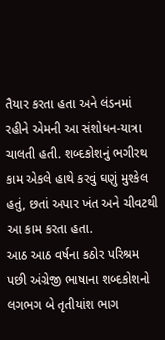તૈયાર કરતા હતા અને લંડનમાં રહીને એમની આ સંશોધન-યાત્રા ચાલતી હતી. શબ્દકોશનું ભગીરથ કામ એકલે હાથે કરવું ઘણું મુશ્કેલ હતું, છતાં અપાર ખંત અને ચીવટથી આ કામ કરતા હતા.
આઠ આઠ વર્ષના કઠોર પરિશ્રમ પછી અંગ્રેજી ભાષાના શબ્દકોશનો લગભગ બે તૃતીયાંશ ભાગ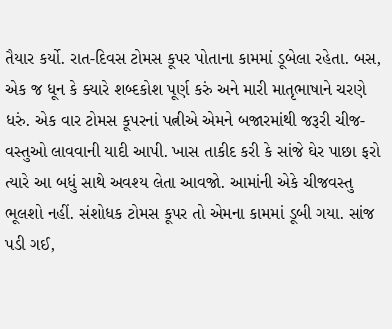તૈયાર કર્યો. રાત-દિવસ ટોમસ કૂપર પોતાના કામમાં ડૂબેલા રહેતા. બસ, એક જ ધૂન કે ક્યારે શબ્દકોશ પૂર્ણ કરું અને મારી માતૃભાષાને ચરણે ધરું. એક વાર ટોમસ કૂપરનાં પત્નીએ એમને બજારમાંથી જરૂરી ચીજ- વસ્તુઓ લાવવાની યાદી આપી. ખાસ તાકીદ કરી કે સાંજે ઘેર પાછા ફરો ત્યારે આ બધું સાથે અવશ્ય લેતા આવજો. આમાંની એકે ચીજવસ્તુ ભૂલશો નહીં. સંશોધક ટોમસ કૂપર તો એમના કામમાં ડૂબી ગયા. સાંજ પડી ગઈ,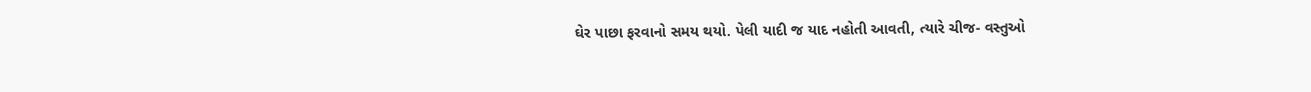ઘેર પાછા ફરવાનો સમય થયો. પેલી યાદી જ યાદ નહોતી આવતી, ત્યારે ચીજ- વસ્તુઓ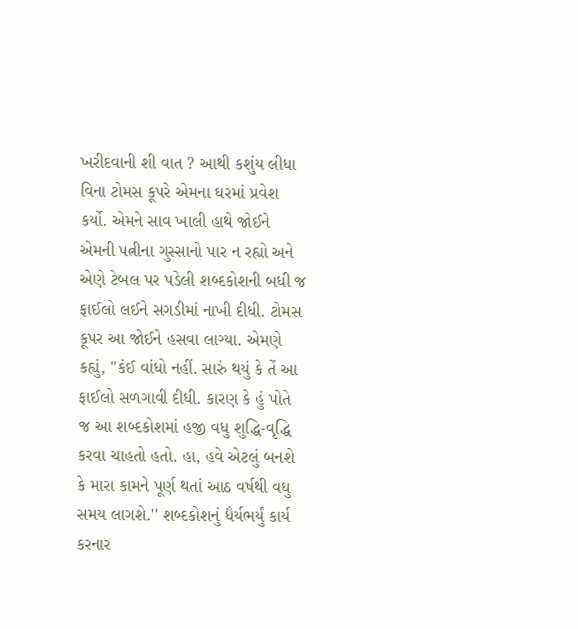ખરીદવાની શી વાત ? આથી કશુંય લીધા વિના ટોમસ કૂપરે એમના ઘરમાં પ્રવેશ કર્યો. એમને સાવ ખાલી હાથે જોઈને એમની પત્નીના ગુસ્સાનો પાર ન રહ્યો અને એણે ટેબલ પર પડેલી શબ્દકોશની બધી જ ફાઈલો લઈને સગડીમાં નાખી દીધી. ટોમસ કૂપર આ જોઈને હસવા લાગ્યા. એમણે કહ્યું, ''કંઈ વાંધો નહીં. સારું થયું કે તેં આ ફાઈલો સળગાવી દીધી. કારણ કે હું પોતે જ આ શબ્દકોશમાં હજી વધુ શુદ્ધિ-વૃદ્ધિ કરવા ચાહતો હતો. હા, હવે એટલું બનશે કે મારા કામને પૂર્ણ થતાં આઠ વર્ષથી વધુ સમય લાગશે.'' શબ્દકોશનું ધૈર્યભર્યું કાર્ય કરનાર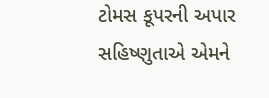ટોમસ કૂપરની અપાર સહિષ્ણુતાએ એમને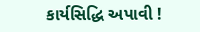કાર્યસિદ્ધિ અપાવી !